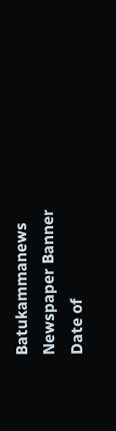Batukammanews
Newspaper Banner
Date of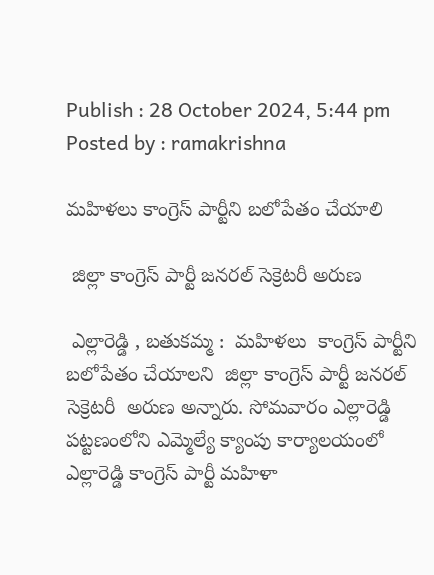Publish : 28 October 2024, 5:44 pm Posted by : ramakrishna

మహిళలు కాంగ్రెస్ పార్టీని బలోపేతం చేయాలి

 జిల్లా కాంగ్రెస్ పార్టీ జనరల్ సెక్రెటరీ అరుణ

 ఎల్లారెడ్డి , బతుకమ్మ :  మహిళలు  కాంగ్రెస్ పార్టీని బలోపేతం చేయాలని  జిల్లా కాంగ్రెస్ పార్టీ జనరల్ సెక్రెటరీ  అరుణ అన్నారు. సోమవారం ఎల్లారెడ్డి పట్టణంలోని ఎమ్మెల్యే క్యాంపు కార్యాలయంలో  ఎల్లారెడ్డి కాంగ్రెస్ పార్టీ మహిళా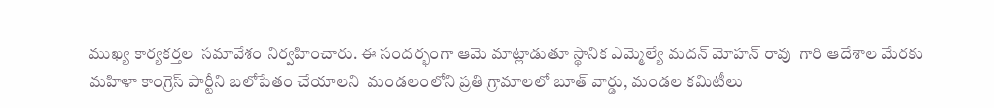ముఖ్య కార్యకర్తల  సమావేశం నిర్వహించారు. ఈ సందర్భంగా ఆమె మాట్లాడుతూ స్థానిక ఎమ్మెల్యే మదన్ మోహన్ రావు  గారి ఆదేశాల మేరకు మహిళా కాంగ్రెస్ పార్టీని బలోపేతం చేయాలని  మండలంలోని ప్రతి గ్రామాలలో బూత్ వార్డు, మండల కమిటీలు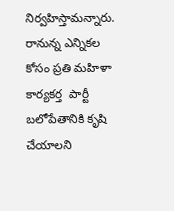నిర్వహిస్తామన్నారు. రానున్న ఎన్నికల కోసం ప్రతి మహిళా కార్యకర్త  పార్టీ బలోపేతానికి కృషి చేయాలని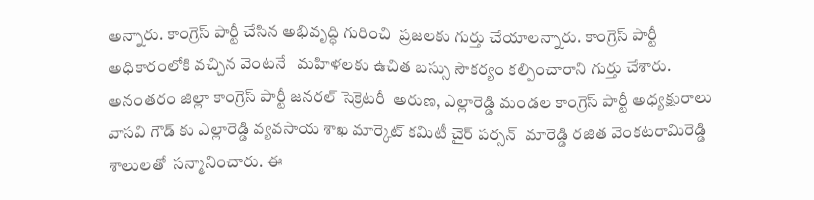అన్నారు. కాంగ్రెస్ పార్టీ చేసిన అభివృద్ధి గురించి  ప్రజలకు గుర్తు చేయాలన్నారు. కాంగ్రెస్ పార్టీ అధికారంలోకి వచ్చిన వెంటనే   మహిళలకు ఉచిత బస్సు సౌకర్యం కల్పించారాని గుర్తు చేశారు. అనంతరం జిల్లా కాంగ్రెస్ పార్టీ జనరల్ సెక్రెటరీ  అరుణ, ఎల్లారెడ్డి మండల కాంగ్రెస్ పార్టీ అధ్యక్షురాలు  వాసవి గౌడ్ కు ఎల్లారెడ్డి వ్యవసాయ శాఖ మార్కెట్ కమిటీ చైర్ పర్సన్  మారెడ్డి రజిత వెంకటరామిరెడ్డి శాలులతో  సన్మానించారు. ఈ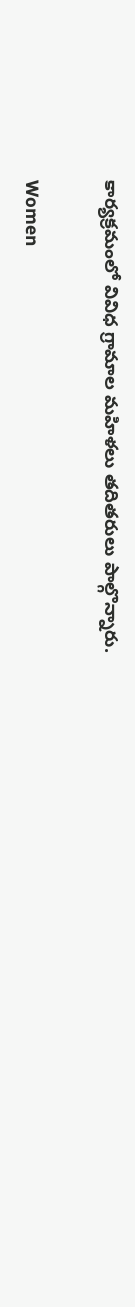కార్యక్రమంలో వివిధ గ్రామాల మహిళలు తదితరులు పాల్గొన్నారు.

Women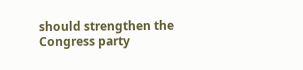should strengthen the Congress party